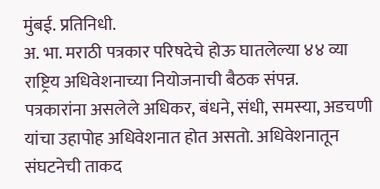मुंबई. प्रतिनिधी.
अ. भा. मराठी पत्रकार परिषदेचे होऊ घातलेल्या ४४ व्या राष्ट्रिय अधिवेशनाच्या नियोजनाची बैठक संपन्न.
पत्रकारांना असलेले अधिकर, बंधने, संधी, समस्या, अडचणी यांचा उहापोह अधिवेशनात होत असतो. अधिवेशनातून संघटनेची ताकद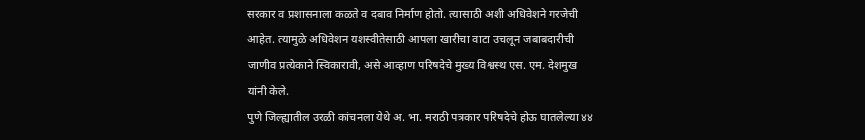सरकार व प्रशासनाला कळते व दबाव निर्माण होतो. त्यासाठी अशी अधिवेशने गरजेची आहेत. त्यामुळे अधिवेशन यशस्वीतेसाठी आपला खारीचा वाटा उचलून जबाबदारीची जाणीव प्रत्येकाने स्विकारावी, असे आव्हाण परिषदेचे मुख्य विश्वस्थ एस. एम. देशमुख यांनी केले.
पुणे जिल्ह्यातील उरळी कांचनला येथे अ. भा. मराठी पत्रकार परिषदेचे होऊ घातलेल्या ४४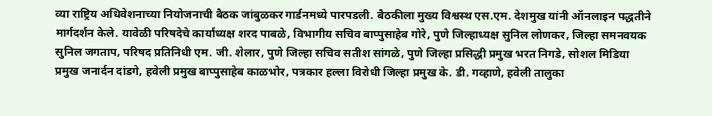व्या राष्ट्रिय अधिवेशनाच्या नियोजनाची बैठक जांबुळकर गार्डनमध्ये पारपडली. बैठकीला मुख्य विश्वस्थ एस.एम. देशमुख यांनी ऑनलाइन पद्धतीने मार्गदर्शन केले. यावेळी परिषदेचे कार्याध्यक्ष शरद पाबळे, विभागीय सचिव बाप्पुसाहेब गोरे, पुणे जिल्हाध्यक्ष सुनिल लोणकर, जिल्हा समनवयक सुनिल जगताप, परिषद प्रतिनिधी एम. जी. शेलार, पुणे जिल्हा सचिव सतीश सांगळे, पुणे जिल्हा प्रसिद्धी प्रमुख भरत निगडे, सोशल मिडिया प्रमुख जनार्दन दांडगे, हवेली प्रमुख बाप्पुसाहेब काळभोर, पत्रकार हल्ला विरोधी जिल्हा प्रमुख के. डी. गव्हाणे, हवेली तालुका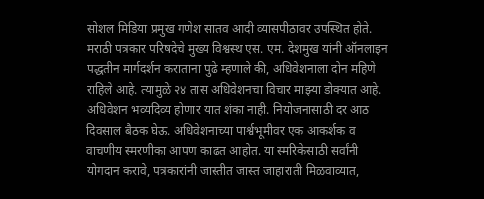सोशल मिडिया प्रमुख गणेश सातव आदी व्यासपीठावर उपस्थित होते.
मराठी पत्रकार परिषदेचे मुख्य विश्वस्थ एस. एम. देशमुख यांनी ऑनलाइन पद्धतीन मार्गदर्शन कराताना पुढे म्हणाले की, अधिवेशनाला दोन महिणे राहिले आहे. त्यामुळे २४ तास अधिवेशनचा विचार माझ्या डोक्यात आहे. अधिवेशन भव्यदिव्य होणार यात शंका नाही. नियोजनासाठी दर आठ दिवसाल बैठक घेऊ. अधिवेशनाच्या पार्श्वभूमीवर एक आकर्शक व वाचणीय स्मरणीका आपण काढत आहोत. या स्मरिकेसाठी सर्वांनी योगदान करावे, पत्रकारांनी जास्तीत जास्त जाहाराती मिळवाव्यात,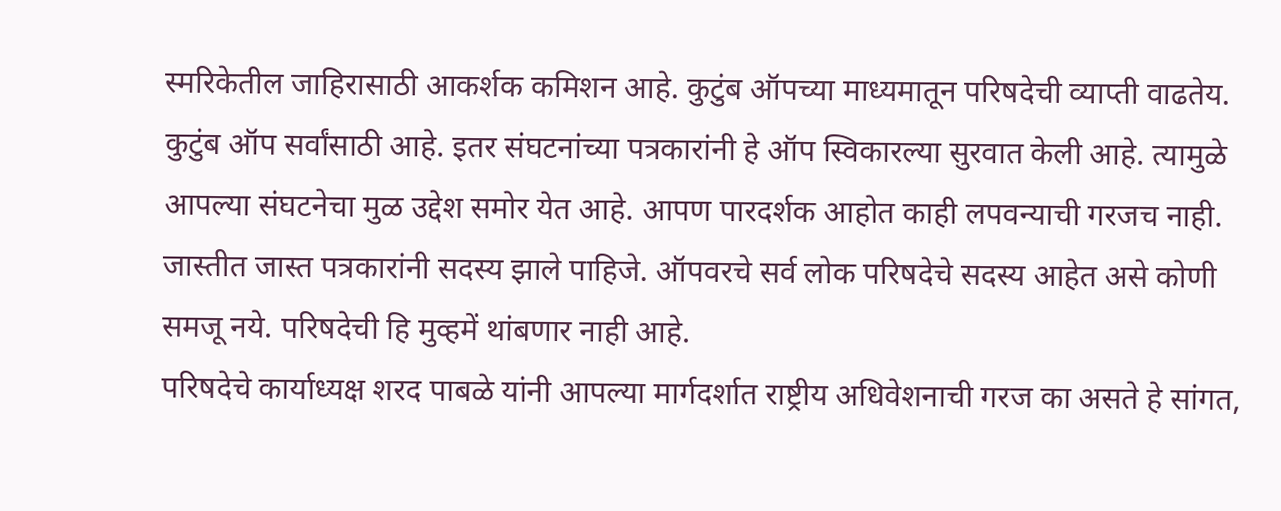स्मरिकेतील जाहिरासाठी आकर्शक कमिशन आहे. कुटुंब ऑपच्या माध्यमातून परिषदेची व्याप्ती वाढतेय. कुटुंब ऑप सर्वांसाठी आहे. इतर संघटनांच्या पत्रकारांनी हे ऑप स्विकारल्या सुरवात केली आहे. त्यामुळे आपल्या संघटनेचा मुळ उद्देश समोर येत आहे. आपण पारदर्शक आहोत काही लपवन्याची गरजच नाही. जास्तीत जास्त पत्रकारांनी सदस्य झाले पाहिजे. ऑपवरचे सर्व लोक परिषदेचे सदस्य आहेत असे कोणी समजू नये. परिषदेची हि मुव्हमें थांबणार नाही आहे.
परिषदेचे कार्याध्यक्ष शरद पाबळे यांनी आपल्या मार्गदर्शात राष्ट्रीय अधिवेशनाची गरज का असते हे सांगत,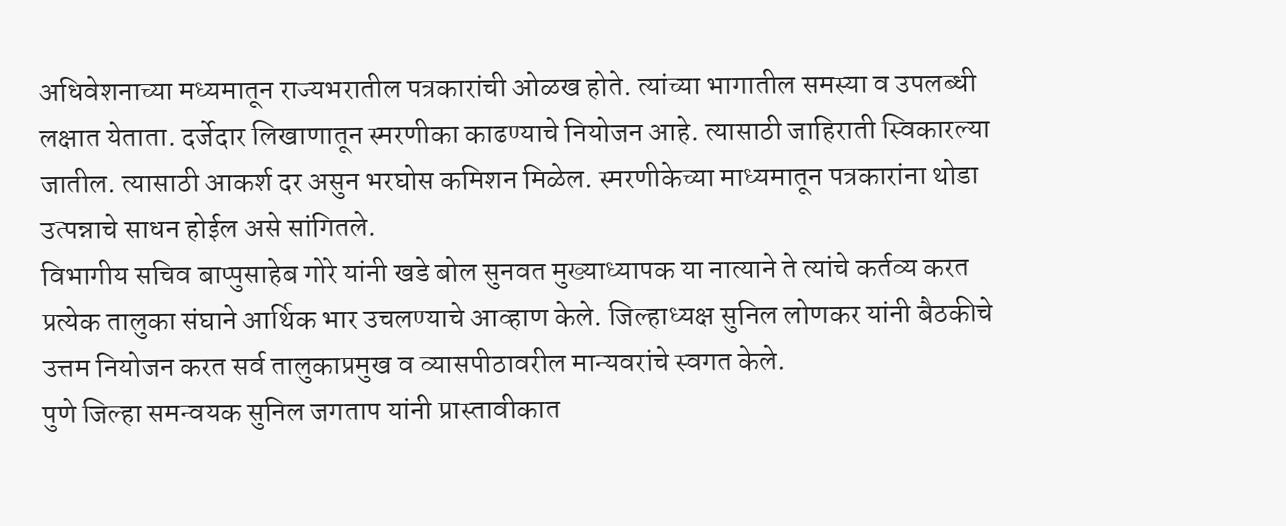अधिवेशनाच्या मध्यमातून राज्यभरातील पत्रकारांची ओळख होते. त्यांच्या भागातील समस्या व उपलब्धी लक्षात येताता. दर्जेदार लिखाणातून स्मरणीका काढण्याचे नियोजन आहे. त्यासाठी जाहिराती स्विकारल्या जातील. त्यासाठी आकर्श दर असुन भरघोस कमिशन मिळेल. स्मरणीकेच्या माध्यमातून पत्रकारांना थोडा उत्पन्नाचे साधन होईल असे सांगितले.
विभागीय सचिव बाप्पुसाहेब गोरे यांनी खडे बोल सुनवत मुख्याध्यापक या नात्याने ते त्यांचे कर्तव्य करत प्रत्येक तालुका संघाने आर्थिक भार उचलण्याचे आव्हाण केले. जिल्हाध्यक्ष सुनिल लोणकर यांनी बैठकीचे उत्तम नियोजन करत सर्व तालुकाप्रमुख व व्यासपीठावरील मान्यवरांचे स्वगत केले.
पुणे जिल्हा समन्वयक सुनिल जगताप यांनी प्रास्तावीकात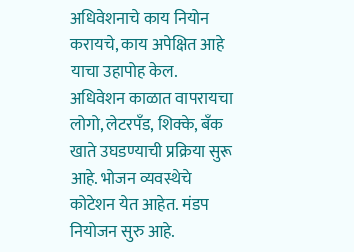अधिवेशनाचे काय नियोन करायचे, काय अपेक्षित आहे याचा उहापोह केल. अधिवेशन काळात वापरायचा लोगो, लेटरपँड, शिक्के, बँक खाते उघडण्याची प्रक्रिया सुरू आहे. भोजन व्यवस्थेचे कोटेशन येत आहेत. मंडप नियोजन सुरु आहे.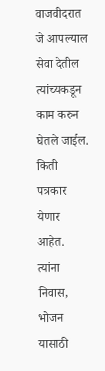वाजवीदरात जे आपल्याल सेवा देतील त्यांच्यकडून काम करुन घेतले जाईल. किती पत्रकार येणार आहेत. त्यांना निवास, भोजन यासाठी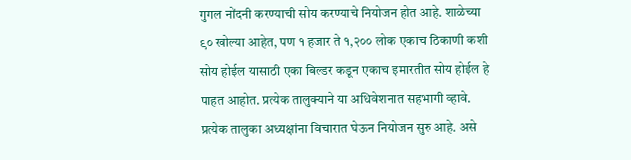गुगल नोंदनी करण्याची सोय करण्याचे नियोजन होत आहे. शाळेच्या ९० खोल्या आहेत, पण १ हजार ते १,२०० लोक एकाच ठिकाणी कशी सोय होईल यासाठी एका बिल्डर कडून एकाच इमारतीत सोय होईल हे पाहत आहोत. प्रत्येक तालुक्याने या अधिवेशनात सहभागी व्हावे. प्रत्येक तालुका अध्यक्षांना विचारात घेऊन नियोजन सुरु आहे. असे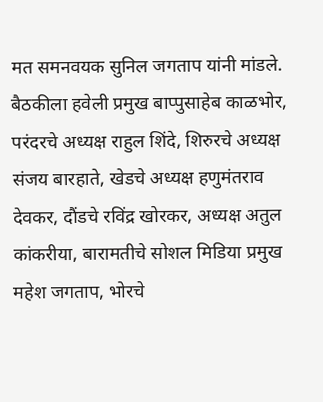मत समनवयक सुनिल जगताप यांनी मांडले.
बैठकीला हवेली प्रमुख बाप्पुसाहेब काळभोर, परंदरचे अध्यक्ष राहुल शिंदे, शिरुरचे अध्यक्ष संजय बारहाते, खेडचे अध्यक्ष हणुमंतराव देवकर, दौंडचे रविंद्र खोरकर, अध्यक्ष अतुल कांकरीया, बारामतीचे सोशल मिडिया प्रमुख महेश जगताप, भोरचे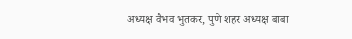अध्यक्ष वैभव भुतकर, पुणे शहर अध्यक्ष बाबा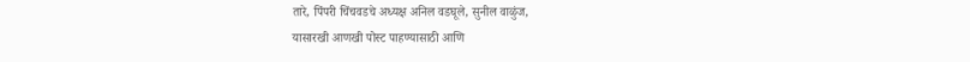तारे, पिंपरी चिंचवडचे अध्यक्ष अनिल वडघूले, सुनील वाळुंज,
यासारखी आणखी पोस्ट पाहण्यासाठी आणि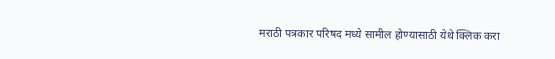मराठी पत्रकार परिषद मध्ये सामील होण्यासाठी येथे क्लिक करा